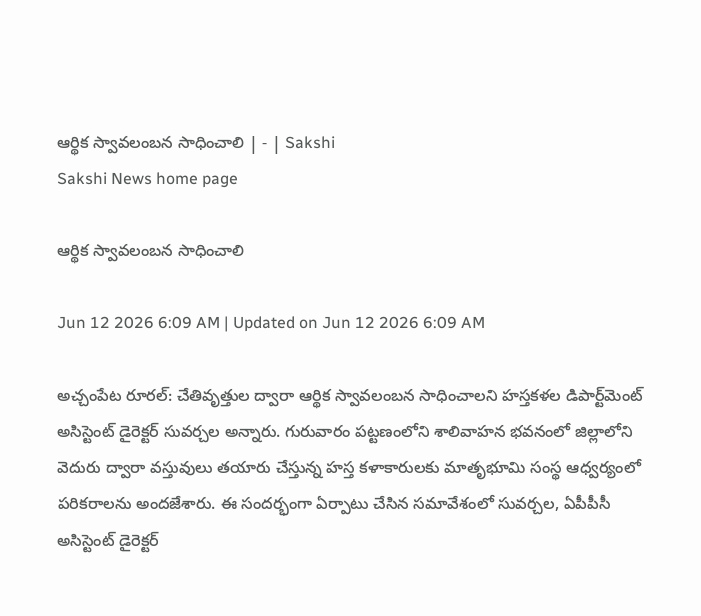ఆర్థిక స్వావలంబన సాధించాలి | - | Sakshi
Sakshi News home page

ఆర్థిక స్వావలంబన సాధించాలి

Jun 12 2026 6:09 AM | Updated on Jun 12 2026 6:09 AM

అచ్చంపేట రూరల్‌: చేతివృత్తుల ద్వారా ఆర్థిక స్వావలంబన సాధించాలని హస్తకళల డిపార్ట్‌మెంట్‌ అసిస్టెంట్‌ డైరెక్టర్‌ సువర్చల అన్నారు. గురువారం పట్టణంలోని శాలివాహన భవనంలో జిల్లాలోని వెదురు ద్వారా వస్తువులు తయారు చేస్తున్న హస్త కళాకారులకు మాతృభూమి సంస్థ ఆధ్వర్యంలో పరికరాలను అందజేశారు. ఈ సందర్భంగా ఏర్పాటు చేసిన సమావేశంలో సువర్చల, ఏపీపీసీ అసిస్టెంట్‌ డైరెక్టర్‌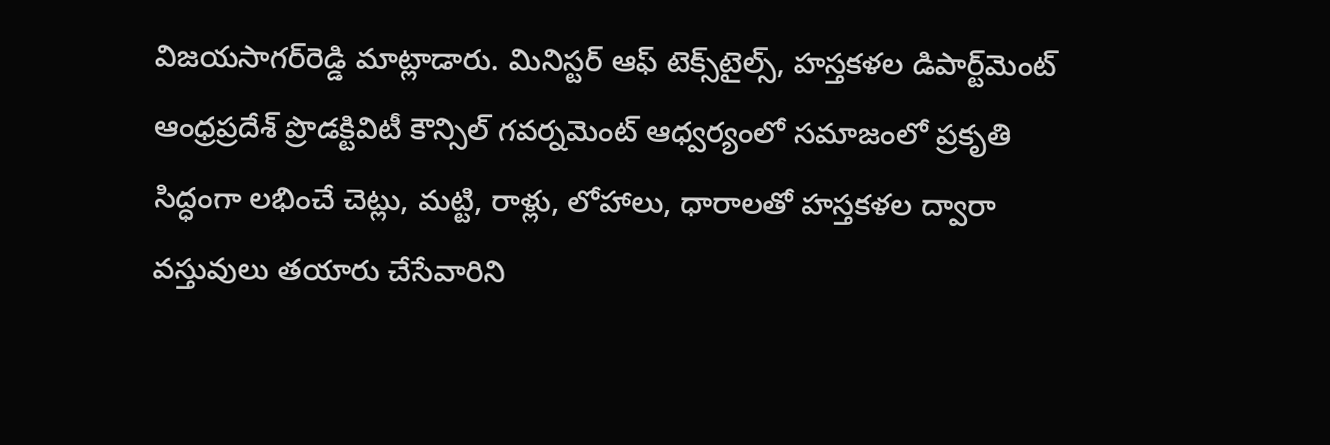విజయసాగర్‌రెడ్డి మాట్లాడారు. మినిస్టర్‌ ఆఫ్‌ టెక్స్‌టైల్స్‌, హస్తకళల డిపార్ట్‌మెంట్‌ ఆంధ్రప్రదేశ్‌ ప్రొడక్టివిటీ కౌన్సిల్‌ గవర్నమెంట్‌ ఆధ్వర్యంలో సమాజంలో ప్రకృతి సిద్ధంగా లభించే చెట్లు, మట్టి, రాళ్లు, లోహాలు, ధారాలతో హస్తకళల ద్వారా వస్తువులు తయారు చేసేవారిని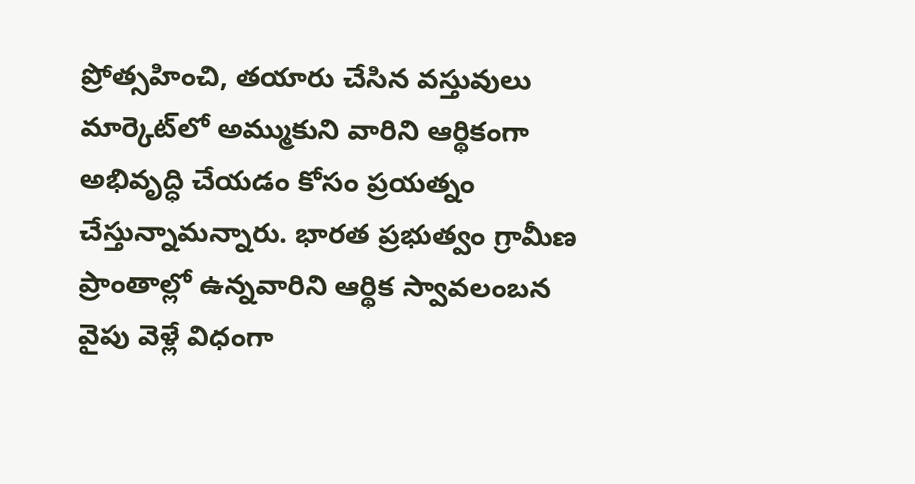ప్రోత్సహించి, తయారు చేసిన వస్తువులు మార్కెట్‌లో అమ్ముకుని వారిని ఆర్థికంగా అభివృద్ధి చేయడం కోసం ప్రయత్నం చేస్తున్నామన్నారు. భారత ప్రభుత్వం గ్రామీణ ప్రాంతాల్లో ఉన్నవారిని ఆర్థిక స్వావలంబన వైపు వెళ్లే విధంగా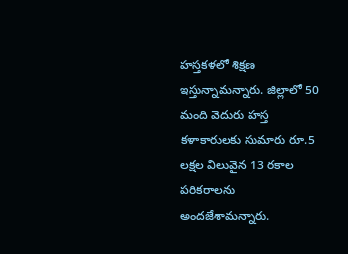హస్తకళలో శిక్షణ ఇస్తున్నామన్నారు. జిల్లాలో 50 మంది వెదురు హస్త కళాకారులకు సుమారు రూ.5 లక్షల విలువైన 13 రకాల పరికరాలను అందజేశామన్నారు.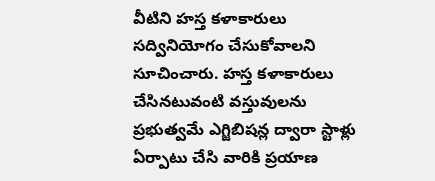వీటిని హస్త కళాకారులు సద్వినియోగం చేసుకోవాలని సూచించారు. హస్త కళాకారులు చేసినటువంటి వస్తువులను ప్రభుత్వమే ఎగ్జిబిషన్ల ద్వారా స్టాళ్లు ఏర్పాటు చేసి వారికి ప్రయాణ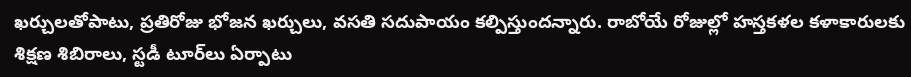ఖర్చులతోపాటు, ప్రతిరోజు భోజన ఖర్చులు, వసతి సదుపాయం కల్పిస్తుందన్నారు. రాబోయే రోజుల్లో హస్తకళల కళాకారులకు శిక్షణ శిబిరాలు, స్టడీ టూర్‌లు ఏర్పాటు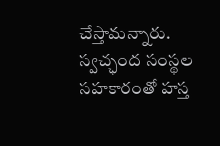చేస్తామన్నారు. స్వచ్ఛంద సంస్థల సహకారంతో హస్త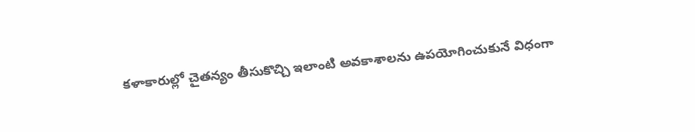కళాకారుల్లో చైతన్యం తీసుకొచ్చి ఇలాంటి అవకాశాలను ఉపయోగించుకునే విధంగా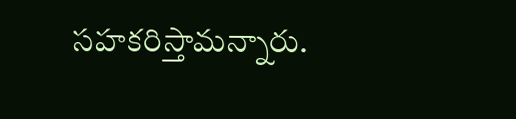సహకరిస్తామన్నారు.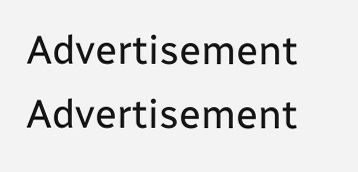Advertisement
Advertisement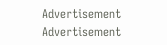Advertisement
Advertisement